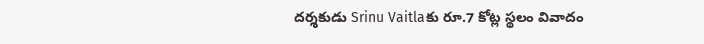దర్శకుడు Srinu Vaitlaకు రూ.7 కోట్ల స్థలం వివాదం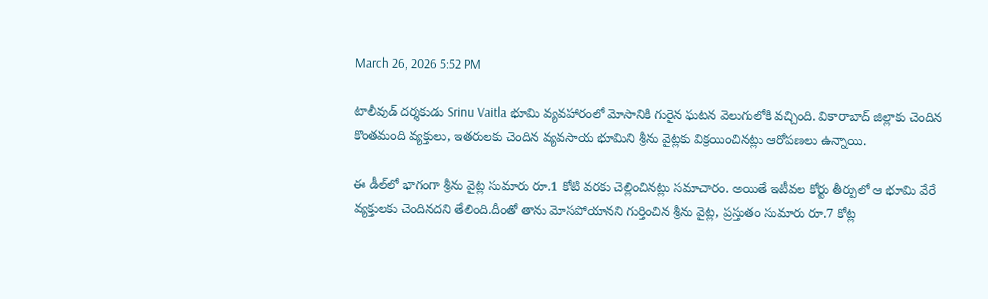March 26, 2026 5:52 PM

టాలీవుడ్ దర్శకుడు Srinu Vaitla భూమి వ్యవహారంలో మోసానికి గురైన ఘటన వెలుగులోకి వచ్చింది. వికారాబాద్ జిల్లాకు చెందిన కొంతమంది వ్యక్తులు, ఇతరులకు చెందిన వ్యవసాయ భూమిని శ్రీను వైట్లకు విక్రయించినట్లు ఆరోపణలు ఉన్నాయి.

ఈ డీల్‌లో భాగంగా శ్రీను వైట్ల సుమారు రూ.1 కోటి వరకు చెల్లించినట్లు సమాచారం. అయితే ఇటీవల కోర్టు తీర్పులో ఆ భూమి వేరే వ్యక్తులకు చెందినదని తేలింది.దీంతో తాను మోసపోయానని గుర్తించిన శ్రీను వైట్ల, ప్రస్తుతం సుమారు రూ.7 కోట్ల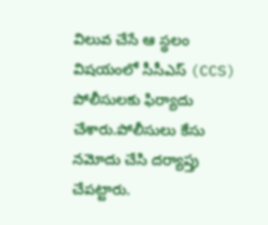విలువ చేసే ఆ స్థలం విషయంలో సీసీఎస్ (CCS) పోలీసులకు ఫిర్యాదు చేశారు.పోలీసులు కేసు నమోదు చేసి దర్యాప్తు చేపట్టారు.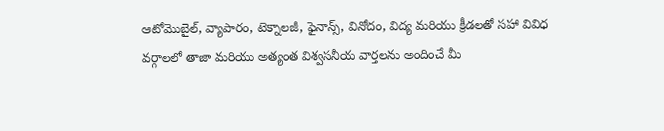ఆటోమొబైల్, వ్యాపారం, టెక్నాలజీ, ఫైనాన్స్, వినోదం, విద్య మరియు క్రీడలతో సహా వివిధ వర్గాలలో తాజా మరియు అత్యంత విశ్వసనీయ వార్తలను అందించే మీ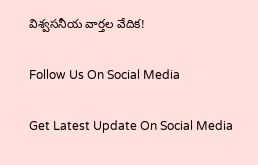విశ్వసనీయ వార్తల వేదిక!

Follow Us On Social Media

Get Latest Update On Social Media